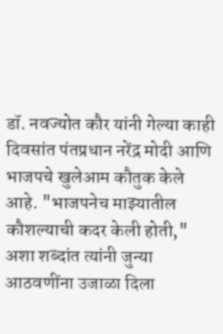डॉ. नवज्योत कौर यांनी गेल्या काही दिवसांत पंतप्रधान नरेंद्र मोदी आणि भाजपचे खुलेआम कौतुक केले आहे. "भाजपनेच माझ्यातील कौशल्याची कदर केली होती," अशा शब्दांत त्यांनी जुन्या आठवणींना उजाळा दिला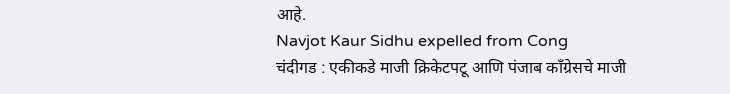आहे.
Navjot Kaur Sidhu expelled from Cong
चंदीगड : एकीकडे माजी क्रिकेटपटू आणि पंजाब काँग्रेसचे माजी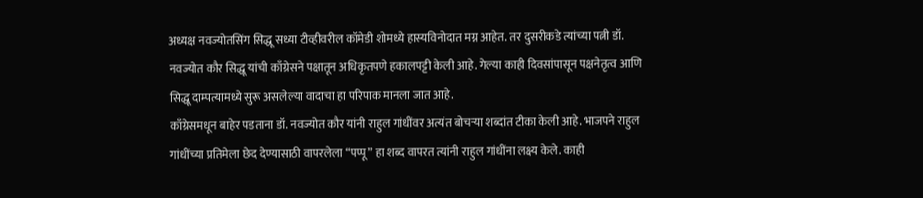अध्यक्ष नवज्योतसिंग सिद्धू सध्या टीव्हीवरील कॉमेडी शोमध्ये हास्यविनोदात मग्न आहेत. तर दुसरीकडे त्यांच्या पत्नी डॉ. नवज्योत कौर सिद्धू यांची काँग्रेसने पक्षातून अधिकृतपणे हकालपट्टी केली आहे. गेल्या काही दिवसांपासून पक्षनेतृत्व आणि सिद्धू दाम्पत्यामध्ये सुरू असलेल्या वादाचा हा परिपाक मानला जात आहे.
काँग्रेसमधून बाहेर पडताना डॉ. नवज्योत कौर यांनी राहुल गांधींवर अत्यंत बोचऱ्या शब्दांत टीका केली आहे. भाजपने राहुल गांधींच्या प्रतिमेला छेद देण्यासाठी वापरलेला “पप्पू” हा शब्द वापरत त्यांनी राहुल गांधींना लक्ष्य केले. काही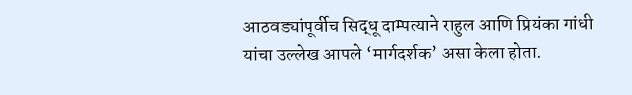आठवड्यांपूर्वीच सिद्धू दाम्पत्याने राहुल आणि प्रियंका गांधी यांचा उल्लेख आपले ‘मार्गदर्शक’ असा केला होता.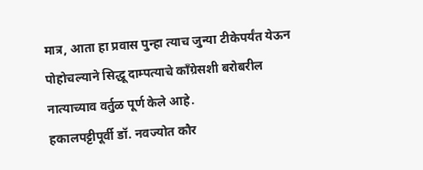मात्र, आता हा प्रवास पुन्हा त्याच जुन्या टीकेपर्यंत येऊन पोहोचल्याने सिद्धू दाम्पत्याचे काँग्रेसशी बरोबरील नात्याच्याव वर्तुळ पूर्ण केले आहे.
हकालपट्टीपूर्वी डॉ. नवज्योत कौर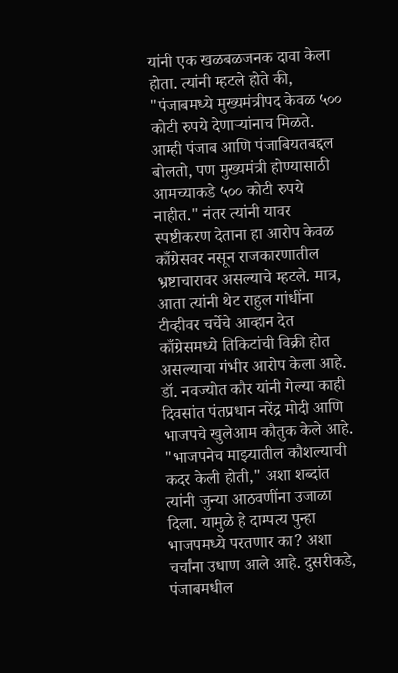यांनी एक खळबळजनक दावा केला होता. त्यांनी म्हटले होते की, "पंजाबमध्ये मुख्यमंत्रीपद केवळ ५०० कोटी रुपये देणाऱ्यांनाच मिळते. आम्ही पंजाब आणि पंजाबियतबद्दल बोलतो, पण मुख्यमंत्री होण्यासाठी आमच्याकडे ५०० कोटी रुपये नाहीत." नंतर त्यांनी यावर स्पष्टीकरण देताना हा आरोप केवळ काँग्रेसवर नसून राजकारणातील भ्रष्टाचारावर असल्याचे म्हटले. मात्र, आता त्यांनी थेट राहुल गांधींना टीव्हीवर चर्चेचे आव्हान देत काँग्रेसमध्ये तिकिटांची विक्री होत असल्याचा गंभीर आरोप केला आहे.
डॉ. नवज्योत कौर यांनी गेल्या काही दिवसांत पंतप्रधान नरेंद्र मोदी आणि भाजपचे खुलेआम कौतुक केले आहे. "भाजपनेच माझ्यातील कौशल्याची कदर केली होती," अशा शब्दांत त्यांनी जुन्या आठवणींना उजाळा दिला. यामुळे हे दाम्पत्य पुन्हा भाजपमध्ये परतणार का? अशा चर्चांना उधाण आले आहे. दुसरीकडे, पंजाबमधील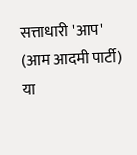सत्ताधारी 'आप' (आम आदमी पार्टी) या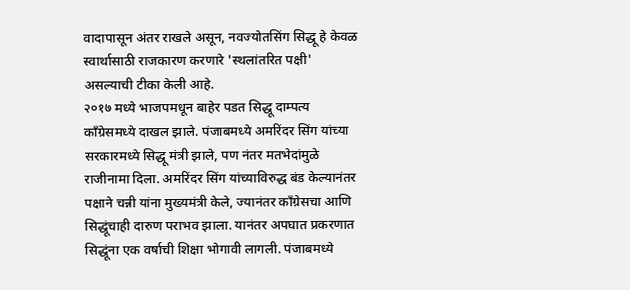वादापासून अंतर राखले असून, नवज्योतसिंग सिद्धू हे केवळ स्वार्थासाठी राजकारण करणारे 'स्थलांतरित पक्षी' असल्याची टीका केली आहे.
२०१७ मध्ये भाजपमधून बाहेर पडत सिद्धू दाम्पत्य काँग्रेसमध्ये दाखल झाले. पंजाबमध्ये अमरिंदर सिंग यांच्या सरकारमध्ये सिद्धू मंत्री झाले, पण नंतर मतभेदांमुळे राजीनामा दिला. अमरिंदर सिंग यांच्याविरुद्ध बंड केल्यानंतर पक्षाने चन्नी यांना मुख्यमंत्री केले, ज्यानंतर काँग्रेसचा आणि सिद्धूंचाही दारुण पराभव झाला. यानंतर अपघात प्रकरणात सिद्धूंना एक वर्षाची शिक्षा भोगावी लागली. पंजाबमध्ये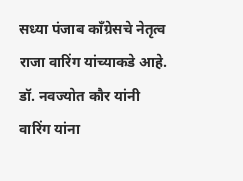सध्या पंजाब काँग्रेसचे नेतृत्व राजा वारिंग यांच्याकडे आहे. डॉ. नवज्योत कौर यांनी वारिंग यांना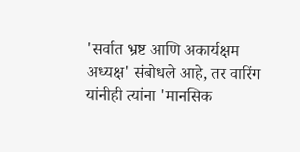'सर्वात भ्रष्ट आणि अकार्यक्षम अध्यक्ष' संबोधले आहे, तर वारिंग यांनीही त्यांना 'मानसिक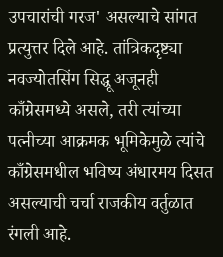उपचारांची गरज' असल्याचे सांगत प्रत्युत्तर दिले आहे. तांत्रिकदृष्ट्या नवज्योतसिंग सिद्धू अजूनही काँग्रेसमध्ये असले, तरी त्यांच्या पत्नीच्या आक्रमक भूमिकेमुळे त्यांचे काँग्रेसमधील भविष्य अंधारमय दिसत असल्याची चर्चा राजकीय वर्तुळात रंगली आहे.